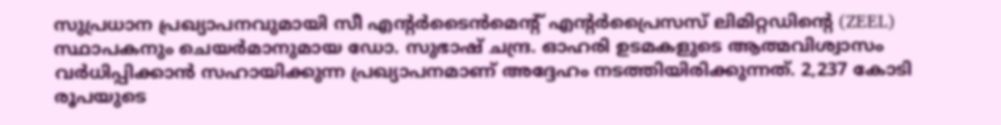സുപ്രധാന പ്രഖ്യാപനവുമായി സീ എന്റർടൈൻമെന്റ് എന്റർപ്രൈസസ് ലിമിറ്റഡിന്റെ (ZEEL) സ്ഥാപകനും ചെയർമാനുമായ ഡോ. സുഭാഷ് ചന്ദ്ര. ഓഹരി ഉടമകളുടെ ആത്മവിശ്വാസം വർധിപ്പിക്കാൻ സഹായിക്കുന്ന പ്രഖ്യാപനമാണ് അദ്ദേഹം നടത്തിയിരിക്കുന്നത്. 2,237 കോടി രൂപയുടെ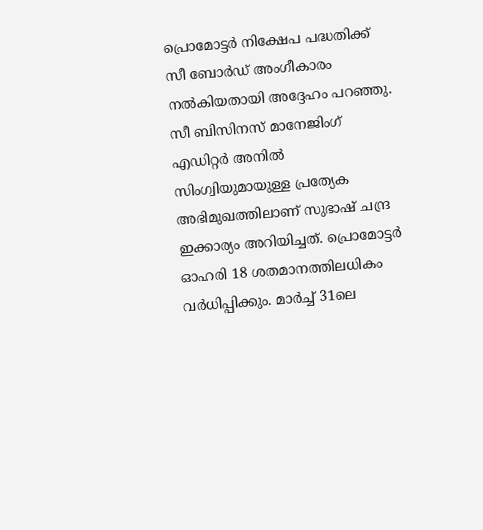പ്രൊമോട്ടർ നിക്ഷേപ പദ്ധതിക്ക് സീ ബോർഡ് അംഗീകാരം നൽകിയതായി അദ്ദേഹം പറഞ്ഞു. സീ ബിസിനസ് മാനേജിംഗ് എഡിറ്റർ അനിൽ സിംഗ്വിയുമായുള്ള പ്രത്യേക അഭിമുഖത്തിലാണ് സുഭാഷ് ചന്ദ്ര ഇക്കാര്യം അറിയിച്ചത്. പ്രൊമോട്ടർ ഓഹരി 18 ശതമാനത്തിലധികം വർധിപ്പിക്കും. മാർച്ച് 31ലെ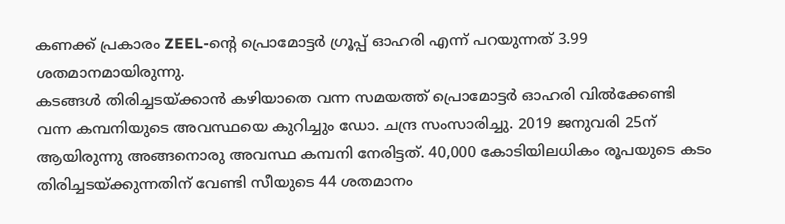കണക്ക് പ്രകാരം ZEEL-ന്റെ പ്രൊമോട്ടർ ഗ്രൂപ്പ് ഓഹരി എന്ന് പറയുന്നത് 3.99 ശതമാനമായിരുന്നു.
കടങ്ങൾ തിരിച്ചടയ്ക്കാൻ കഴിയാതെ വന്ന സമയത്ത് പ്രൊമോട്ടർ ഓഹരി വിൽക്കേണ്ടി വന്ന കമ്പനിയുടെ അവസ്ഥയെ കുറിച്ചും ഡോ. ചന്ദ്ര സംസാരിച്ചു. 2019 ജനുവരി 25ന് ആയിരുന്നു അങ്ങനൊരു അവസ്ഥ കമ്പനി നേരിട്ടത്. 40,000 കോടിയിലധികം രൂപയുടെ കടം തിരിച്ചടയ്ക്കുന്നതിന് വേണ്ടി സീയുടെ 44 ശതമാനം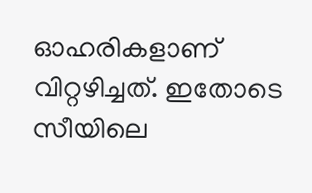ഓഹരികളാണ് വിറ്റഴിച്ചത്. ഇതോടെ സീയിലെ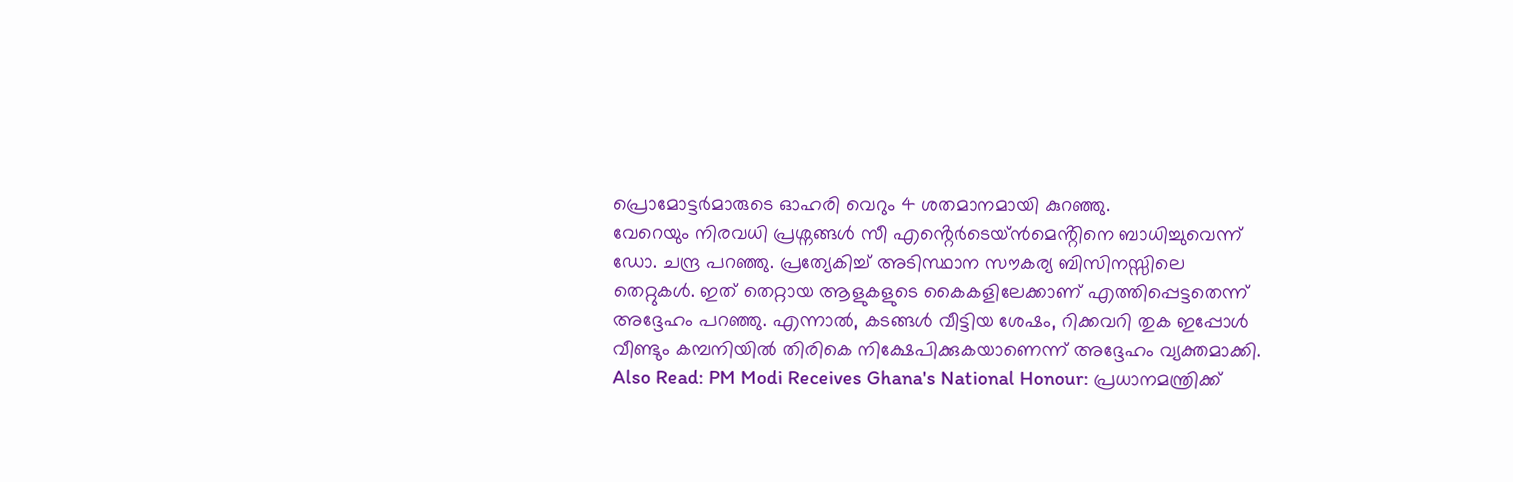പ്രൊമോട്ടർമാരുടെ ഓഹരി വെറും 4 ശതമാനമായി കുറഞ്ഞു.
വേറെയും നിരവധി പ്രശ്നങ്ങൾ സീ എൻ്റെർടെയ്ൻമെൻ്റിനെ ബാധിച്ചുവെന്ന് ഡോ. ചന്ദ്ര പറഞ്ഞു. പ്രത്യേകിച്ച് അടിസ്ഥാന സൗകര്യ ബിസിനസ്സിലെ തെറ്റുകൾ. ഇത് തെറ്റായ ആളുകളുടെ കൈകളിലേക്കാണ് എത്തിപ്പെട്ടതെന്ന് അദ്ദേഹം പറഞ്ഞു. എന്നാൽ, കടങ്ങൾ വീട്ടിയ ശേഷം, റിക്കവറി തുക ഇപ്പോൾ വീണ്ടും കമ്പനിയിൽ തിരികെ നിക്ഷേപിക്കുകയാണെന്ന് അദ്ദേഹം വ്യക്തമാക്കി.
Also Read: PM Modi Receives Ghana's National Honour: പ്രധാനമന്ത്രിക്ക്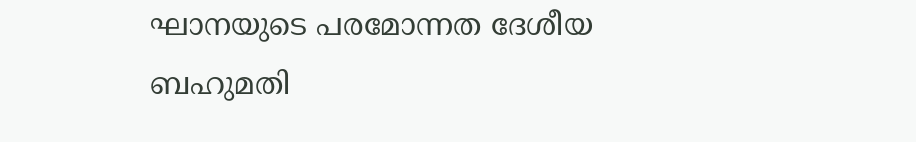ഘാനയുടെ പരമോന്നത ദേശീയ ബഹുമതി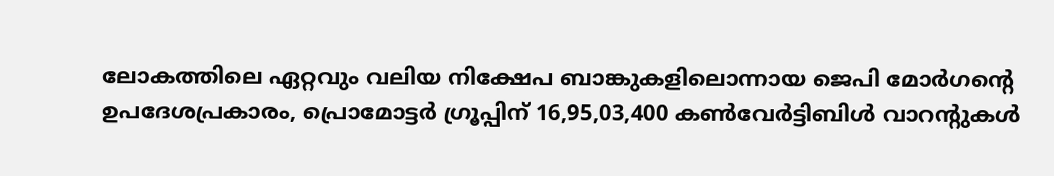ലോകത്തിലെ ഏറ്റവും വലിയ നിക്ഷേപ ബാങ്കുകളിലൊന്നായ ജെപി മോർഗന്റെ ഉപദേശപ്രകാരം, പ്രൊമോട്ടർ ഗ്രൂപ്പിന് 16,95,03,400 കൺവേർട്ടിബിൾ വാറന്റുകൾ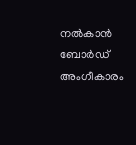നൽകാൻ ബോർഡ് അംഗീകാരം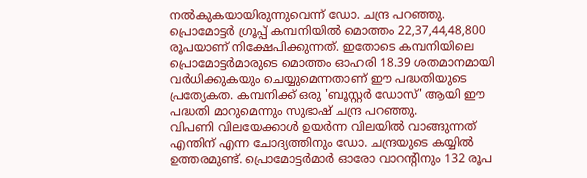നൽകുകയായിരുന്നുവെന്ന് ഡോ. ചന്ദ്ര പറഞ്ഞു. പ്രൊമോട്ടർ ഗ്രൂപ്പ് കമ്പനിയിൽ മൊത്തം 22,37,44,48,800 രൂപയാണ് നിക്ഷേപിക്കുന്നത്. ഇതോടെ കമ്പനിയിലെ പ്രൊമോട്ടർമാരുടെ മൊത്തം ഓഹരി 18.39 ശതമാനമായി വർധിക്കുകയും ചെയ്യുമെന്നതാണ് ഈ പദ്ധതിയുടെ പ്രത്യേകത. കമ്പനിക്ക് ഒരു 'ബൂസ്റ്റർ ഡോസ്' ആയി ഈ പദ്ധതി മാറുമെന്നും സുഭാഷ് ചന്ദ്ര പറഞ്ഞു.
വിപണി വിലയേക്കാൾ ഉയർന്ന വിലയിൽ വാങ്ങുന്നത് എന്തിന് എന്ന ചോദ്യത്തിനും ഡോ. ചന്ദ്രയുടെ കയ്യിൽ ഉത്തരമുണ്ട്. പ്രൊമോട്ടർമാർ ഓരോ വാറന്റിനും 132 രൂപ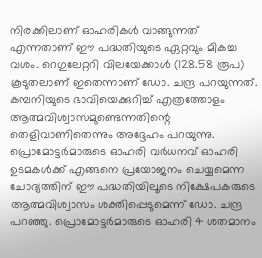നിരക്കിലാണ് ഓഹരികൾ വാങ്ങുന്നത് എന്നതാണ് ഈ പദ്ധതിയുടെ ഏറ്റവും മികച്ച വശം. റെഗുലേറ്ററി വിലയേക്കാൾ (128.58 രൂപ) കൂടുതലാണ് ഇതെന്നാണ് ഡോ. ചന്ദ്ര പറയുന്നത്. കമ്പനിയുടെ ഭാവിയെക്കുറിച്ച് എത്രത്തോളം ആത്മവിശ്വാസമുണ്ടെന്നതിന്റെ തെളിവാണിതെന്നും അദ്ദേഹം പറയുന്നു.
പ്രൊമോട്ടർമാരുടെ ഓഹരി വർധനവ് ഓഹരി ഉടമകൾക്ക് എങ്ങനെ പ്രയോജനം ചെയ്യമെന്ന ചോദ്യത്തിന് ഈ പദ്ധതിയിലൂടെ നിക്ഷേപകരുടെ ആത്മവിശ്വാസം ശക്തിപ്പെടുമെന്ന് ഡോ. ചന്ദ്ര പറഞ്ഞു. പ്രൊമോട്ടർമാരുടെ ഓഹരി 4 ശതമാനം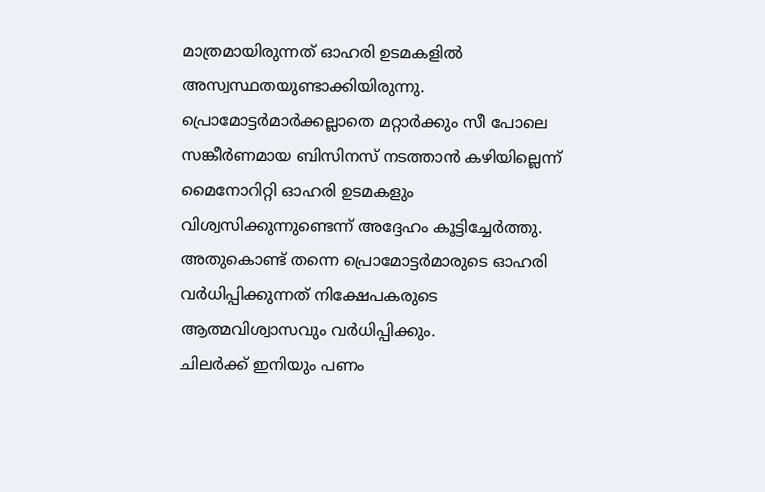മാത്രമായിരുന്നത് ഓഹരി ഉടമകളിൽ അസ്വസ്ഥതയുണ്ടാക്കിയിരുന്നു. പ്രൊമോട്ടർമാർക്കല്ലാതെ മറ്റാർക്കും സീ പോലെ സങ്കീർണമായ ബിസിനസ് നടത്താൻ കഴിയില്ലെന്ന് മൈനോറിറ്റി ഓഹരി ഉടമകളും വിശ്വസിക്കുന്നുണ്ടെന്ന് അദ്ദേഹം കൂട്ടിച്ചേർത്തു. അതുകൊണ്ട് തന്നെ പ്രൊമോട്ടർമാരുടെ ഓഹരി വർധിപ്പിക്കുന്നത് നിക്ഷേപകരുടെ ആത്മവിശ്വാസവും വർധിപ്പിക്കും.
ചിലർക്ക് ഇനിയും പണം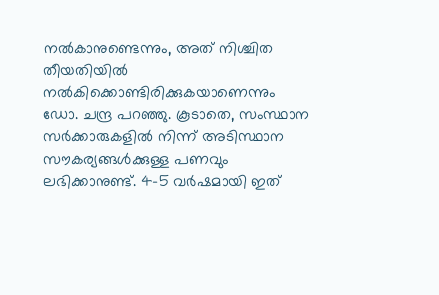നൽകാനുണ്ടെന്നും, അത് നിശ്ചിത തീയതിയിൽ നൽകിക്കൊണ്ടിരിക്കുകയാണെന്നും ഡോ. ചന്ദ്ര പറഞ്ഞു. കൂടാതെ, സംസ്ഥാന സർക്കാരുകളിൽ നിന്ന് അടിസ്ഥാന സൗകര്യങ്ങൾക്കുള്ള പണവും ലഭിക്കാനുണ്ട്. 4-5 വർഷമായി ഇത്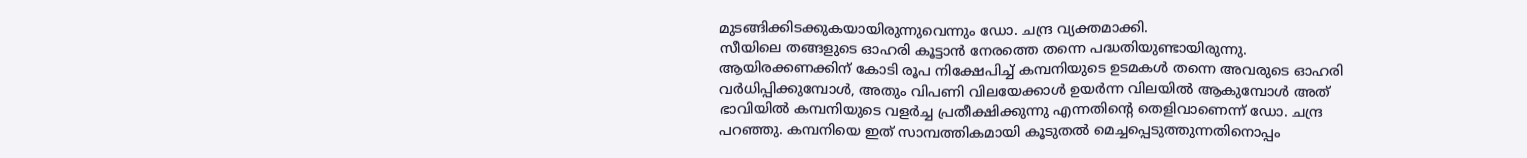മുടങ്ങിക്കിടക്കുകയായിരുന്നുവെന്നും ഡോ. ചന്ദ്ര വ്യക്തമാക്കി.
സീയിലെ തങ്ങളുടെ ഓഹരി കൂട്ടാൻ നേരത്തെ തന്നെ പദ്ധതിയുണ്ടായിരുന്നു. ആയിരക്കണക്കിന് കോടി രൂപ നിക്ഷേപിച്ച് കമ്പനിയുടെ ഉടമകൾ തന്നെ അവരുടെ ഓഹരി വർധിപ്പിക്കുമ്പോൾ, അതും വിപണി വിലയേക്കാൾ ഉയർന്ന വിലയിൽ ആകുമ്പോൾ അത് ഭാവിയിൽ കമ്പനിയുടെ വളർച്ച പ്രതീക്ഷിക്കുന്നു എന്നതിൻ്റെ തെളിവാണെന്ന് ഡോ. ചന്ദ്ര പറഞ്ഞു. കമ്പനിയെ ഇത് സാമ്പത്തികമായി കൂടുതൽ മെച്ചപ്പെടുത്തുന്നതിനൊപ്പം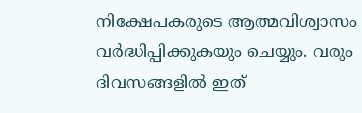നിക്ഷേപകരുടെ ആത്മവിശ്വാസം വർദ്ധിപ്പിക്കുകയും ചെയ്യും. വരും ദിവസങ്ങളിൽ ഇത്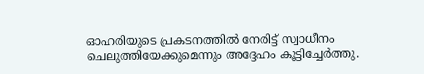ഓഹരിയുടെ പ്രകടനത്തിൽ നേരിട്ട് സ്വാധീനം ചെലുത്തിയേക്കുമെന്നും അദ്ദേഹം കൂട്ടിച്ചേർത്തു.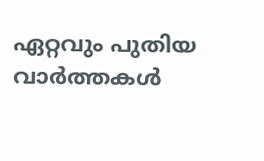ഏറ്റവും പുതിയ വാർത്തകൾ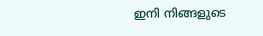ഇനി നിങ്ങളുടെ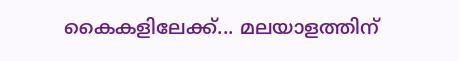കൈകളിലേക്ക്... മലയാളത്തിന്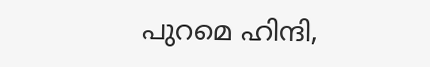പുറമെ ഹിന്ദി,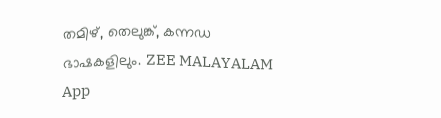തമിഴ്, തെലുങ്ക്, കന്നഡ ഭാഷകളിലും. ZEE MALAYALAM App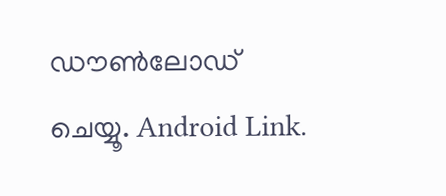ഡൗൺലോഡ് ചെയ്യൂ. Android Link.